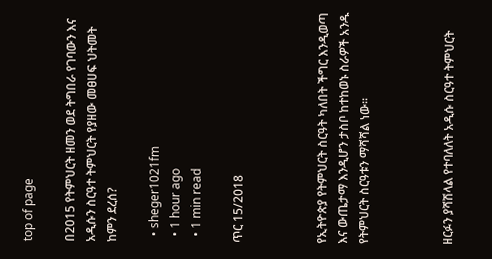top of page

በ2015 የትምህርት ዘመን ወደ ትግበራ የገባውን እና አዲሱን ስርዓተ ትምህርት የያዘው መፀሀፍ ህትመት ከምን ደረሰ?

  • sheger1021fm
  • 1 hour ago
  • 1 min read

ጥር 15/2018



የኢትዮጵያ የትምህርት ስርዓት ካለበት ችግር እንዲወጣ እና ውጤታማ እንዲሆን ታስቦ ከተከወኑ ስራዎች አንዱ የትምህርት ስርዓቱን ማሻሻል ነው፡፡



ዘርፉን ያሻሽላል የተባለለት አዲሱ ስርዓተ ትምህርት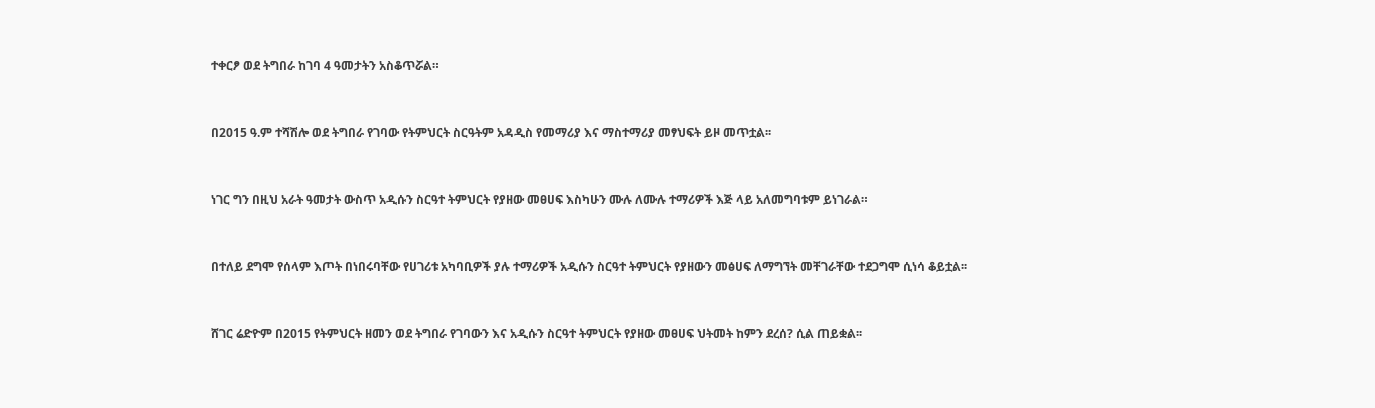ተቀርፆ ወደ ትግበራ ከገባ 4 ዓመታትን አስቆጥሯል።



በ2015 ዓ.ም ተሻሽሎ ወደ ትግበራ የገባው የትምህርት ስርዓትም አዳዲስ የመማሪያ እና ማስተማሪያ መፃህፍት ይዞ መጥቷል፡፡



ነገር ግን በዚህ አራት ዓመታት ውስጥ አዲሱን ስርዓተ ትምህርት የያዘው መፀሀፍ እስካሁን ሙሉ ለሙሉ ተማሪዎች እጅ ላይ አለመግባቱም ይነገራል።



በተለይ ደግሞ የሰላም እጦት በነበሩባቸው የሀገሪቱ አካባቢዎች ያሉ ተማሪዎች አዲሱን ስርዓተ ትምህርት የያዘውን መፅሀፍ ለማግኘት መቸገራቸው ተደጋግሞ ሲነሳ ቆይቷል፡፡



ሸገር ሬድዮም በ2015 የትምህርት ዘመን ወደ ትግበራ የገባውን እና አዲሱን ስርዓተ ትምህርት የያዘው መፀሀፍ ህትመት ከምን ደረሰ? ሲል ጠይቋል፡፡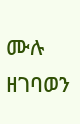ሙሉ ዘገባወን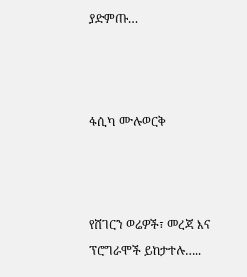ያድምጡ…



ፋሲካ ሙሉወርቅ



የሸገርን ወሬዎች፣ መረጃ እና ፕሮግራሞች ይከታተሉ…..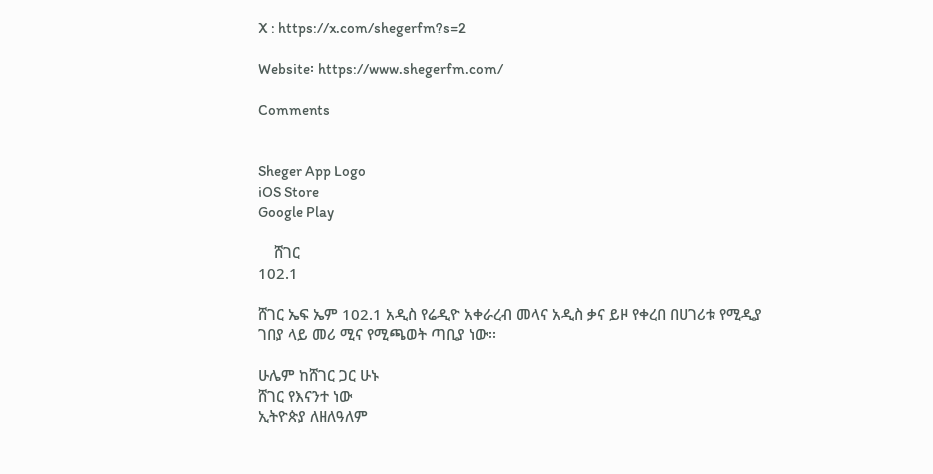X : https://x.com/shegerfm?s=2

Website፡ https://www.shegerfm.com/

Comments


Sheger App Logo
iOS Store
Google Play

    ሸገር
102.1

ሸገር ኤፍ ኤም 102.1 አዲስ የሬዲዮ አቀራረብ መላና አዲስ ቃና ይዞ የቀረበ በሀገሪቱ የሚዲያ ገበያ ላይ መሪ ሚና የሚጫወት ጣቢያ ነው፡፡

ሁሌም ከሸገር ጋር ሁኑ
ሸገር የእናንተ ነው
ኢትዮጵያ ለዘለዓለም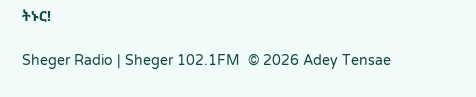ትኑር!

Sheger Radio | Sheger 102.1FM  © 2026 Adey Tensae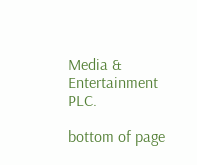Media & Entertainment PLC.

bottom of page